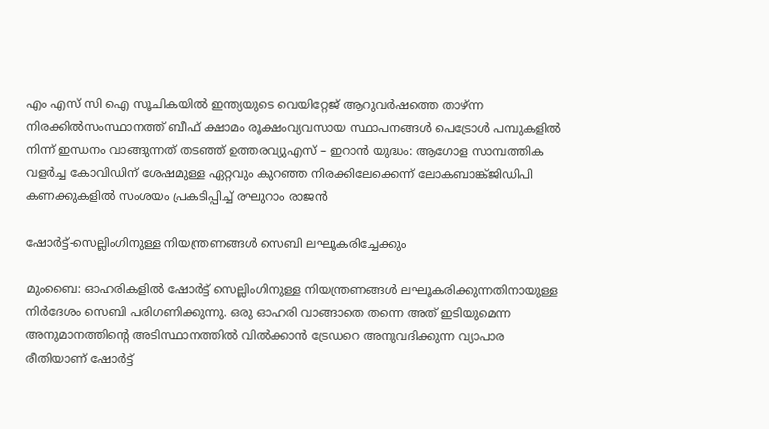എം എസ് സി ഐ സൂചികയില്‍ ഇന്ത്യയുടെ വെയിറ്റേജ് ആറുവര്‍ഷത്തെ താഴ്ന്ന നിരക്കില്‍സംസ്ഥാനത്ത് ബീഫ് ക്ഷാമം രൂക്ഷംവ്യവസായ സ്ഥാപനങ്ങൾ പെട്രോൾ പമ്പുകളിൽ നിന്ന് ഇന്ധനം വാങ്ങുന്നത് തടഞ്ഞ് ഉത്തരവ്യുഎസ് – ഇറാൻ യുദ്ധം: ആഗോള സാമ്പത്തിക വളർച്ച കോവിഡിന് ശേഷമുള്ള ഏറ്റവും കുറഞ്ഞ നിരക്കിലേക്കെന്ന് ലോകബാങ്ക്ജിഡിപി കണക്കുകളിൽ സംശയം പ്രകടിപ്പിച്ച് രഘുറാം രാജൻ

ഷോര്‍ട്ട്‌-സെല്ലിംഗിനുള്ള നിയന്ത്രണങ്ങള്‍ സെബി ലഘൂകരിച്ചേക്കും

മുംബൈ: ഓഹരികളില്‍ ഷോര്‍ട്ട്‌ സെല്ലിംഗിനുള്ള നിയന്ത്രണങ്ങള്‍ ലഘൂകരിക്കുന്നതിനായുള്ള നിര്‍ദേശം സെബി പരിഗണിക്കുന്നു. ഒരു ഓഹരി വാങ്ങാതെ തന്നെ അത്‌ ഇടിയുമെന്ന അനുമാനത്തിന്റെ അടിസ്ഥാനത്തില്‍ വില്‍ക്കാന്‍ ട്രേഡറെ അനുവദിക്കുന്ന വ്യാപാര രീതിയാണ്‌ ഷോര്‍ട്ട്‌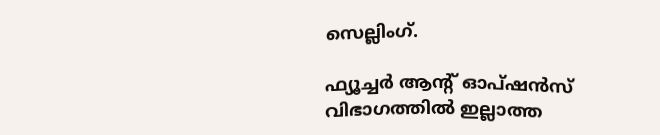സെല്ലിംഗ്‌.

ഫ്യൂച്ചര്‍ ആന്റ്‌ ഓപ്‌ഷന്‍സ്‌ വിഭാഗത്തില്‍ ഇല്ലാത്ത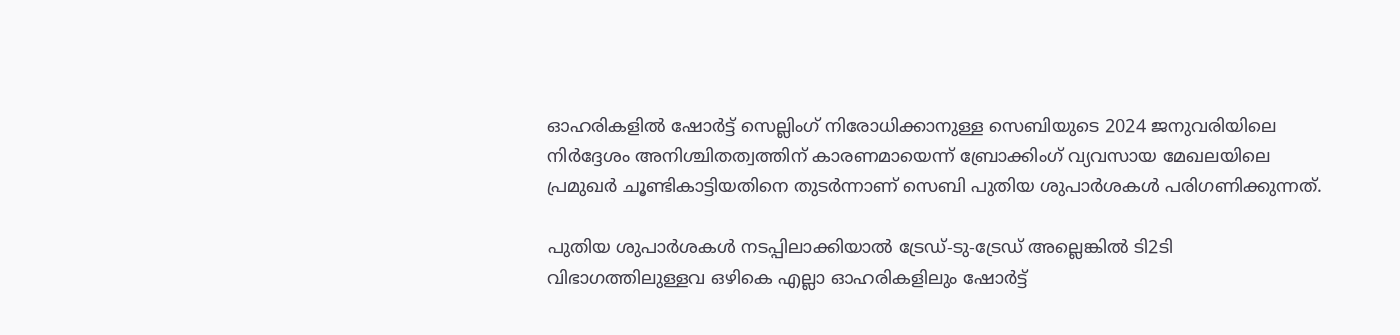ഓഹരികളില്‍ ഷോര്‍ട്ട്‌ സെല്ലിംഗ്‌ നിരോധിക്കാനുള്ള സെബിയുടെ 2024 ജനുവരിയിലെ നിര്‍ദ്ദേശം അനിശ്ചിതത്വത്തിന്‌ കാരണമായെന്ന്‌ ബ്രോക്കിംഗ്‌ വ്യവസായ മേഖലയിലെ പ്രമുഖര്‍ ചൂണ്ടികാട്ടിയതിനെ തുടര്‍ന്നാണ്‌ സെബി പുതിയ ശുപാര്‍ശകള്‍ പരിഗണിക്കുന്നത്‌.

പുതിയ ശുപാര്‍ശകള്‍ നടപ്പിലാക്കിയാല്‍ ട്രേഡ്‌-ടു-ട്രേഡ്‌ അല്ലെങ്കില്‍ ടി2ടി വിഭാഗത്തിലുള്ളവ ഒഴികെ എല്ലാ ഓഹരികളിലും ഷോര്‍ട്ട്‌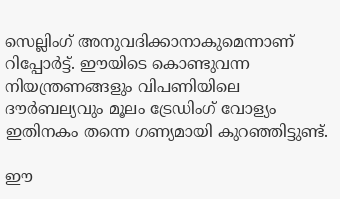സെല്ലിംഗ്‌ അനുവദിക്കാനാകുമെന്നാണ്‌ റിപ്പോര്‍ട്ട്‌. ഈയിടെ കൊണ്ടുവന്ന നിയന്ത്രണങ്ങളും വിപണിയിലെ ദൗര്‍ബല്യവും മൂലം ട്രേഡിംഗ്‌ വോള്യം ഇതിനകം തന്നെ ഗണ്യമായി കുറഞ്ഞിട്ടുണ്ട്‌.

ഈ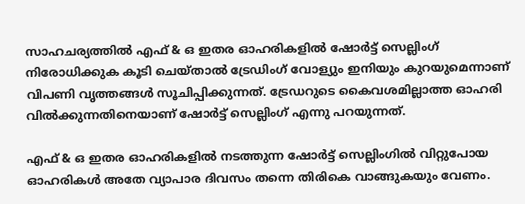സാഹചര്യത്തില്‍ എഫ്‌ & ഒ ഇതര ഓഹരികളില്‍ ഷോര്‍ട്ട്‌ സെല്ലിംഗ്‌ നിരോധിക്കുക കൂടി ചെയ്‌താല്‍ ട്രേഡിംഗ്‌ വോള്യും ഇനിയും കുറയുമെന്നാണ്‌ വിപണി വൃത്തങ്ങള്‍ സൂചിപ്പിക്കുന്നത്‌. ട്രേഡറുടെ കൈവശമില്ലാത്ത ഓഹരി വില്‍ക്കുന്നതിനെയാണ്‌ ഷോര്‍ട്ട്‌ സെല്ലിംഗ്‌ എന്നു പറയുന്നത്‌.

എഫ്‌ & ഒ ഇതര ഓഹരികളില്‍ നടത്തുന്ന ഷോര്‍ട്ട്‌ സെല്ലിംഗില്‍ വിറ്റുപോയ ഓഹരികള്‍ അതേ വ്യാപാര ദിവസം തന്നെ തിരികെ വാങ്ങുകയും വേണം.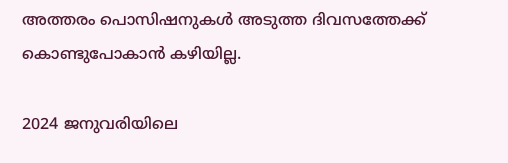അത്തരം പൊസിഷനുകള്‍ അടുത്ത ദിവസത്തേക്ക്‌ കൊണ്ടുപോകാന്‍ കഴിയില്ല.

2024 ജനുവരിയിലെ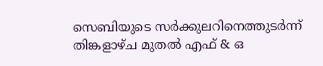സെബിയുടെ സര്‍ക്കുലറിനെത്തുടര്‍ന്ന്‌ തിങ്കളാഴ്‌ച മുതല്‍ എഫ്‌ & ഒ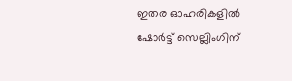ഇതര ഓഹരികളില്‍ ഷോര്‍ട്ട്‌ സെല്ലിംഗിന്‌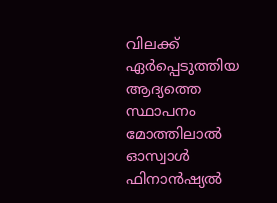വിലക്ക്‌ ഏര്‍പ്പെടുത്തിയ ആദ്യത്തെ സ്ഥാപനം മോത്തിലാല്‍ ഓസ്വാള്‍ ഫിനാന്‍ഷ്യല്‍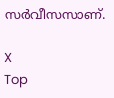സര്‍വീസസാണ്‌.

X
Top